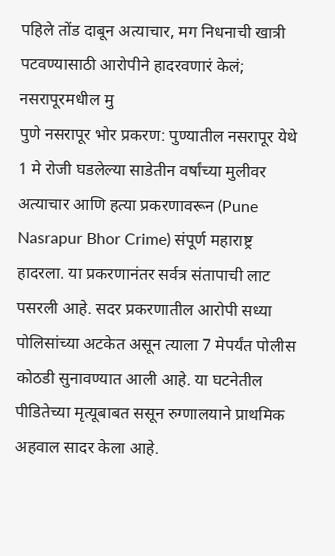पहिले तोंड दाबून अत्याचार, मग निधनाची खात्री पटवण्यासाठी आरोपीने हादरवणारं केलं; नसरापूरमधील मु
पुणे नसरापूर भोर प्रकरण: पुण्यातील नसरापूर येथे 1 मे रोजी घडलेल्या साडेतीन वर्षांच्या मुलीवर अत्याचार आणि हत्या प्रकरणावरून (Pune Nasrapur Bhor Crime) संपूर्ण महाराष्ट्र हादरला. या प्रकरणानंतर सर्वत्र संतापाची लाट पसरली आहे. सदर प्रकरणातील आरोपी सध्या पोलिसांच्या अटकेत असून त्याला 7 मेपर्यंत पोलीस कोठडी सुनावण्यात आली आहे. या घटनेतील पीडितेच्या मृत्यूबाबत ससून रुग्णालयाने प्राथमिक अहवाल सादर केला आहे.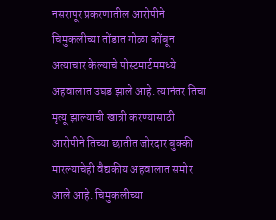नसरापूर प्रकरणातील आरोपीने चिमुकलीच्या तोंडात गोळा कोंबून अत्याचार केल्याचे पोस्टमार्टममध्ये अहवालात उघड झाले आहे. त्यानंतर तिचा मृत्यू झाल्याची खात्री करण्यासाठी आरोपीने तिच्या छातीत जोरदार बुक्की मारल्याचेही वैद्यकीय अहवालात समोर आले आहे. चिमुकलीच्या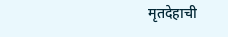मृतदेहाची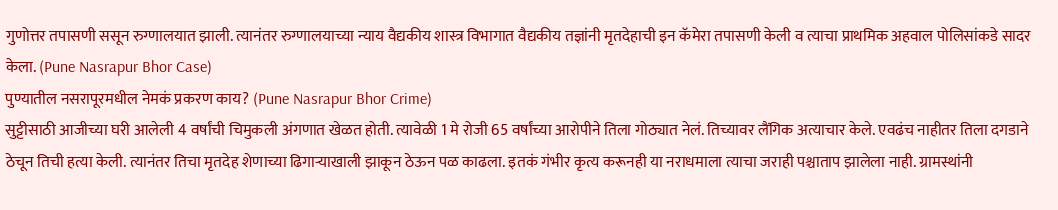गुणोत्तर तपासणी ससून रुग्णालयात झाली. त्यानंतर रुग्णालयाच्या न्याय वैद्यकीय शास्त्र विभागात वैद्यकीय तज्ञांनी मृतदेहाची इन कॅमेरा तपासणी केली व त्याचा प्राथमिक अहवाल पोलिसांकडे सादर केला. (Pune Nasrapur Bhor Case)
पुण्यातील नसरापूरमधील नेमकं प्रकरण काय? (Pune Nasrapur Bhor Crime)
सुट्टीसाठी आजीच्या घरी आलेली 4 वर्षांची चिमुकली अंगणात खेळत होती. त्यावेळी 1 मे रोजी 65 वर्षांच्या आरोपीने तिला गोठ्यात नेलं. तिच्यावर लैंगिक अत्याचार केले. एवढंच नाहीतर तिला दगडाने ठेचून तिची हत्या केली. त्यानंतर तिचा मृतदेह शेणाच्या ढिगाऱ्याखाली झाकून ठेऊन पळ काढला. इतकं गंभीर कृत्य करूनही या नराधमाला त्याचा जराही पश्चाताप झालेला नाही. ग्रामस्थांनी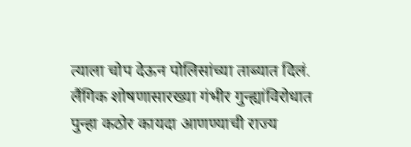त्याला चोप देऊन पोलिसांच्या ताब्यात दिलं.
लैंगिक शोषणासारख्या गंभीर गुन्ह्यांविरोधात पुन्हा कठोर कायदा आणण्याची राज्य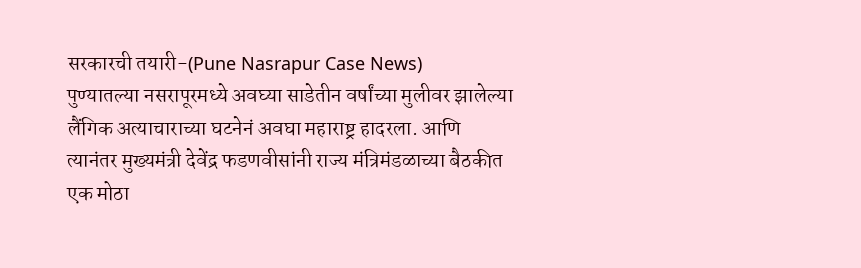सरकारची तयारी-(Pune Nasrapur Case News)
पुण्यातल्या नसरापूरमध्ये अवघ्या साडेतीन वर्षांच्या मुलीवर झालेल्या लैंगिक अत्याचाराच्या घटनेनं अवघा महाराष्ट्र हादरला. आणि त्यानंतर मुख्यमंत्री देवेंद्र फडणवीसांनी राज्य मंत्रिमंडळाच्या बैठकीत एक मोठा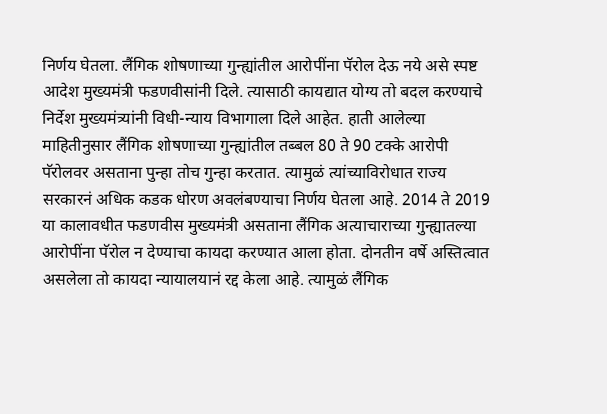निर्णय घेतला. लैंगिक शोषणाच्या गुन्ह्यांतील आरोपींना पॅरोल देऊ नये असे स्पष्ट आदेश मुख्यमंत्री फडणवीसांनी दिले. त्यासाठी कायद्यात योग्य तो बदल करण्याचे निर्देश मुख्यमंत्र्यांनी विधी-न्याय विभागाला दिले आहेत. हाती आलेल्या माहितीनुसार लैंगिक शोषणाच्या गुन्ह्यांतील तब्बल 80 ते 90 टक्के आरोपी पॅरोलवर असताना पुन्हा तोच गुन्हा करतात. त्यामुळं त्यांच्याविरोधात राज्य सरकारनं अधिक कडक धोरण अवलंबण्याचा निर्णय घेतला आहे. 2014 ते 2019 या कालावधीत फडणवीस मुख्यमंत्री असताना लैंगिक अत्याचाराच्या गुन्ह्यातल्या आरोपींना पॅरोल न देण्याचा कायदा करण्यात आला होता. दोनतीन वर्षे अस्तित्वात असलेला तो कायदा न्यायालयानं रद्द केला आहे. त्यामुळं लैंगिक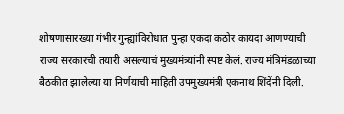शोषणासारख्या गंभीर गुन्ह्यांविरोधात पुन्हा एकदा कठोर कायदा आणण्याची राज्य सरकारची तयारी असल्याचं मुख्यमंत्र्यांनी स्पष्ट केलं. राज्य मंत्रिमंडळाच्या बैठकीत झालेल्या या निर्णयाची माहिती उपमुख्यमंत्री एकनाथ शिंदेंनी दिली.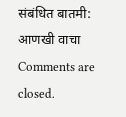संबंधित बातमी:
आणखी वाचा
Comments are closed.